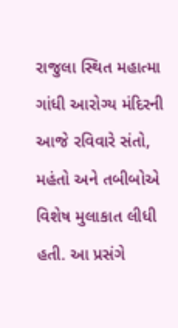રાજુલા સ્થિત મહાત્મા ગાંધી આરોગ્ય મંદિરની આજે રવિવારે સંતો, મહંતો અને તબીબોએ વિશેષ મુલાકાત લીધી હતી. આ પ્રસંગે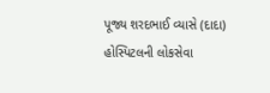પૂજ્ય શરદભાઈ વ્યાસે (દાદા) હોસ્પિટલની લોકસેવા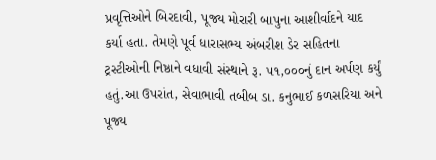પ્રવૃત્તિઓને બિરદાવી, પૂજ્ય મોરારી બાપુના આશીર્વાદને યાદ કર્યા હતા. તેમણે પૂર્વ ધારાસભ્ય અંબરીશ ડેર સહિતના ટ્રસ્ટીઓની નિષ્ઠાને વધાવી સંસ્થાને રૂ. ૫૧,૦૦૦નું દાન અર્પણ કર્યું હતું.આ ઉપરાંત, સેવાભાવી તબીબ ડા. કનુભાઈ કળસરિયા અને પૂજ્ય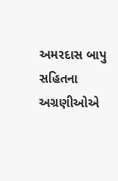અમરદાસ બાપુ સહિતના અગ્રણીઓએ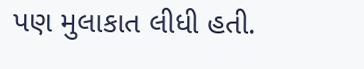પણ મુલાકાત લીધી હતી.